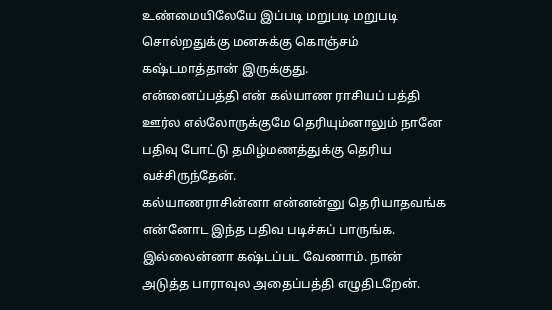உண்மையிலேயே இப்படி மறுபடி மறுபடி சொல்றதுக்கு மனசுக்கு கொஞ்சம் கஷ்டமாத்தான் இருக்குது.
என்னைப்பத்தி என் கல்யாண ராசியப் பத்தி ஊர்ல எல்லோருக்குமே தெரியும்னாலும் நானே பதிவு போட்டு தமிழ்மணத்துக்கு தெரிய வச்சிருந்தேன்.
கல்யாணராசின்னா என்னன்னு தெரியாதவங்க என்னோட இந்த பதிவ படிச்சுப் பாருங்க. இல்லைன்னா கஷ்டப்பட வேணாம். நான் அடுத்த பாராவுல அதைப்பத்தி எழுதிடறேன்.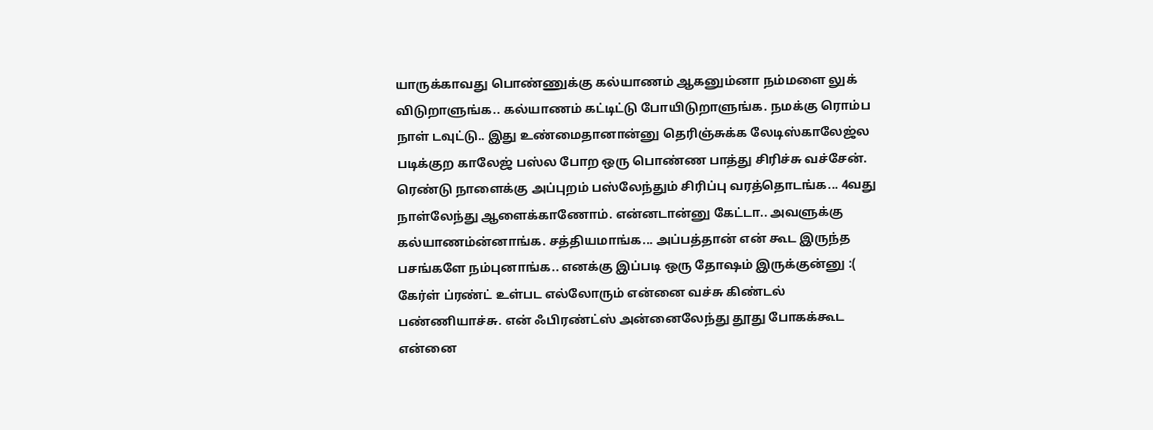யாருக்காவது பொண்ணுக்கு கல்யாணம் ஆகனும்னா நம்மளை லுக் விடுறாளுங்க.. கல்யாணம் கட்டிட்டு போயிடுறாளுங்க. நமக்கு ரொம்ப நாள் டவுட்டு.. இது உண்மைதானான்னு தெரிஞ்சுக்க லேடிஸ்காலேஜ்ல படிக்குற காலேஜ் பஸ்ல போற ஒரு பொண்ண பாத்து சிரிச்சு வச்சேன். ரெண்டு நாளைக்கு அப்புறம் பஸ்லேந்தும் சிரிப்பு வரத்தொடங்க... 4வது நாள்லேந்து ஆளைக்காணோம். என்னடான்னு கேட்டா.. அவளுக்கு கல்யாணம்ன்னாங்க. சத்தியமாங்க... அப்பத்தான் என் கூட இருந்த பசங்களே நம்புனாங்க.. எனக்கு இப்படி ஒரு தோஷம் இருக்குன்னு :(
கேர்ள் ப்ரண்ட் உள்பட எல்லோரும் என்னை வச்சு கிண்டல் பண்ணியாச்சு. என் ஃபிரண்ட்ஸ் அன்னைலேந்து தூது போகக்கூட என்னை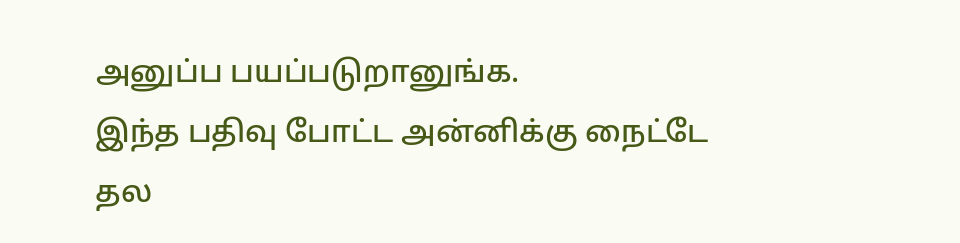அனுப்ப பயப்படுறானுங்க.
இந்த பதிவு போட்ட அன்னிக்கு நைட்டே தல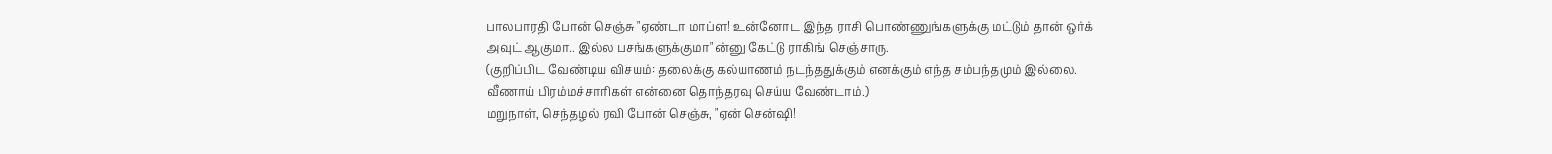பாலபாரதி போன் செஞ்சு "ஏண்டா மாப்ள! உன்னோட இந்த ராசி பொண்ணுங்களுக்கு மட்டும் தான் ஒர்க் அவுட் ஆகுமா.. இல்ல பசங்களுக்குமா"ன்னு கேட்டு ராகிங் செஞ்சாரு.
(குறிப்பிட வேண்டிய விசயம்: தலைக்கு கல்யாணம் நடந்ததுக்கும் எனக்கும் எந்த சம்பந்தமும் இல்லை. வீணாய் பிரம்மச்சாரிகள் என்னை தொந்தரவு செய்ய வேண்டாம்.)
மறுநாள், செந்தழல் ரவி போன் செஞ்சு, "ஏன் சென்ஷி!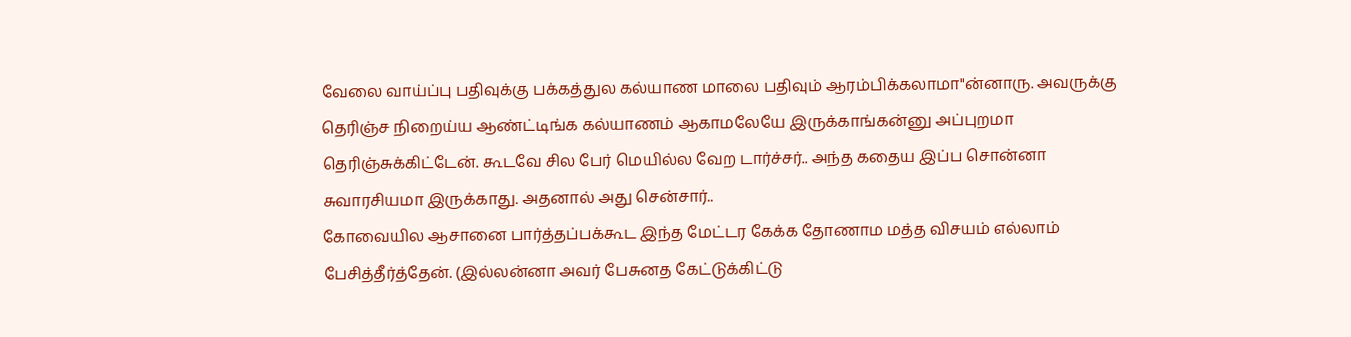வேலை வாய்ப்பு பதிவுக்கு பக்கத்துல கல்யாண மாலை பதிவும் ஆரம்பிக்கலாமா"ன்னாரு. அவருக்கு தெரிஞ்ச நிறைய்ய ஆண்ட்டிங்க கல்யாணம் ஆகாமலேயே இருக்காங்கன்னு அப்புறமா தெரிஞ்சுக்கிட்டேன். கூடவே சில பேர் மெயில்ல வேற டார்ச்சர்.. அந்த கதைய இப்ப சொன்னா சுவாரசியமா இருக்காது. அதனால் அது சென்சார்..
கோவையில ஆசானை பார்த்தப்பக்கூட இந்த மேட்டர கேக்க தோணாம மத்த விசயம் எல்லாம் பேசித்தீர்த்தேன். (இல்லன்னா அவர் பேசுனத கேட்டுக்கிட்டு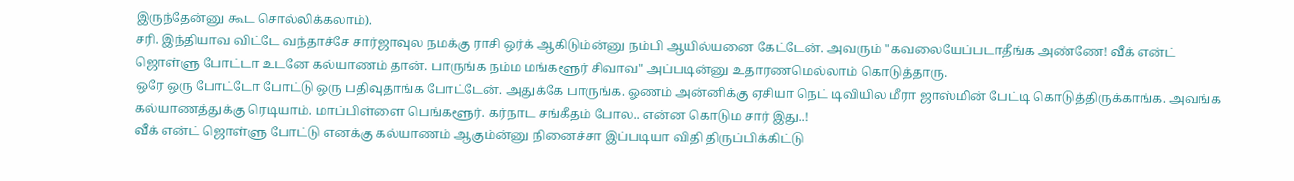இருந்தேன்னு கூட சொல்லிக்கலாம்).
சரி. இந்தியாவ விட்டே வந்தாச்சே சார்ஜாவுல நமக்கு ராசி ஒர்க் ஆகிடும்ன்னு நம்பி ஆயில்யனை கேட்டேன். அவரும் "கவலையேப்படாதீங்க அண்ணே! வீக் என்ட் ஜொள்ளு போட்டா உடனே கல்யாணம் தான். பாருங்க நம்ம மங்களூர் சிவாவ" அப்படின்னு உதாரணமெல்லாம் கொடுத்தாரு.
ஒரே ஒரு போட்டோ போட்டு ஒரு பதிவுதாங்க போட்டேன். அதுக்கே பாருங்க. ஓணம் அன்னிக்கு ஏசியா நெட் டிவியில மீரா ஜாஸ்மின் பேட்டி கொடுத்திருக்காங்க. அவங்க கல்யாணத்துக்கு ரெடியாம். மாப்பிள்ளை பெங்களூர். கர்நாட சங்கீதம் போல.. என்ன கொடும சார் இது..!
வீக் என்ட் ஜொள்ளு போட்டு எனக்கு கல்யாணம் ஆகும்ன்னு நினைச்சா இப்படியா விதி திருப்பிக்கிட்டு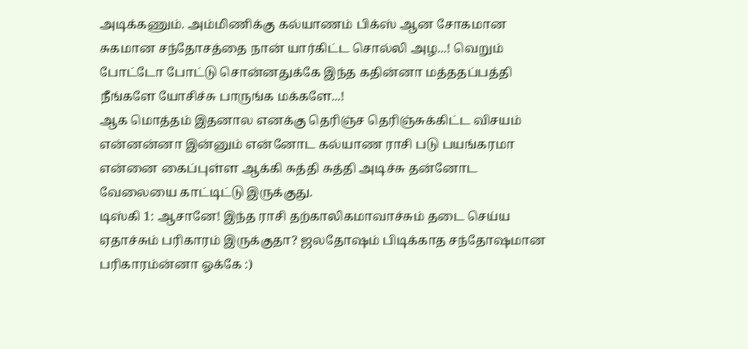அடிக்கணும். அம்மிணிக்கு கல்யாணம் பிக்ஸ் ஆன சோகமான சுகமான சந்தோசத்தை நான் யார்கிட்ட சொல்லி அழ...! வெறும் போட்டோ போட்டு சொன்னதுக்கே இந்த கதின்னா மத்ததப்பத்தி நீங்களே யோசிச்சு பாருங்க மக்களே...!
ஆக மொத்தம் இதனால எனக்கு தெரிஞ்ச தெரிஞ்சுக்கிட்ட விசயம் என்னன்னா இன்னும் என்னோட கல்யாண ராசி படு பயங்கரமா என்னை கைப்புள்ள ஆக்கி சுத்தி சுத்தி அடிச்சு தன்னோட வேலையை காட்டிட்டு இருக்குது.
டிஸ்கி 1: ஆசானே! இந்த ராசி தற்காலிகமாவாச்சும் தடை செய்ய ஏதாச்சும் பரிகாரம் இருக்குதா? ஜலதோஷம் பிடிக்காத சந்தோஷமான பரிகாரம்ன்னா ஓக்கே :)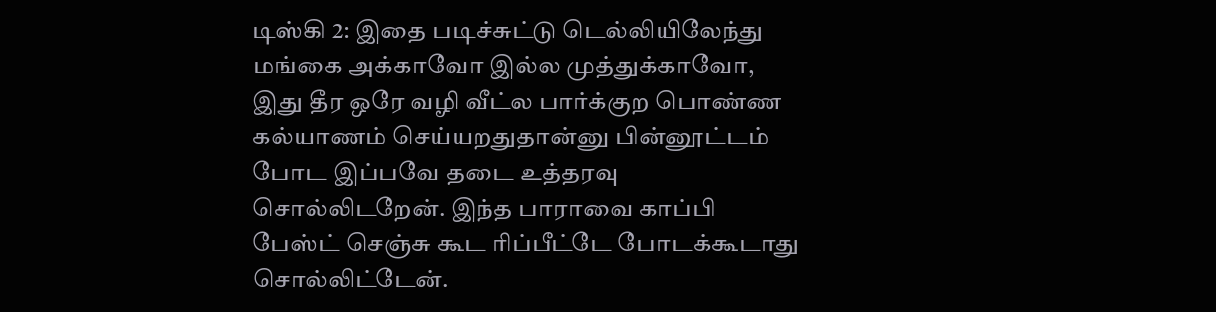டிஸ்கி 2: இதை படிச்சுட்டு டெல்லியிலேந்து மங்கை அக்காவோ இல்ல முத்துக்காவோ, இது தீர ஒரே வழி வீட்ல பார்க்குற பொண்ண கல்யாணம் செய்யறதுதான்னு பின்னூட்டம் போட இப்பவே தடை உத்தரவு சொல்லிடறேன். இந்த பாராவை காப்பி பேஸ்ட் செஞ்சு கூட ரிப்பீட்டே போடக்கூடாது சொல்லிட்டேன்.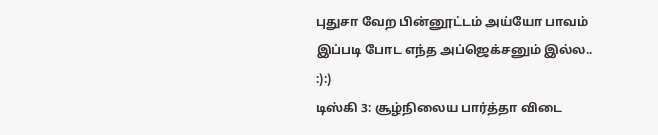புதுசா வேற பின்னூட்டம் அய்யோ பாவம் இப்படி போட எந்த அப்ஜெக்சனும் இல்ல.. :):)
டிஸ்கி 3: சூழ்நிலைய பார்த்தா விடை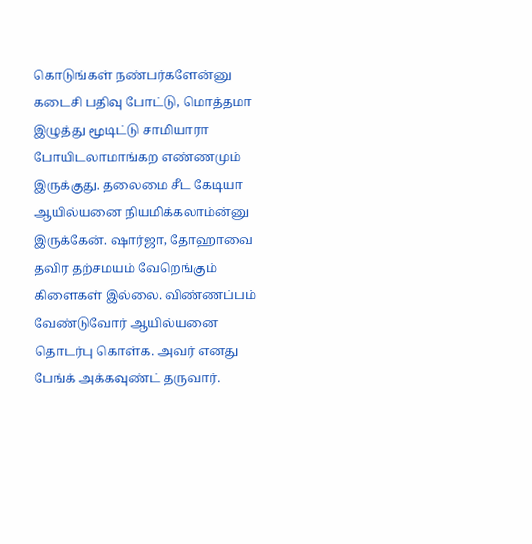கொடுங்கள் நண்பர்களேன்னு கடைசி பதிவு போட்டு, மொத்தமா இழுத்து மூடிட்டு சாமியாரா போயிடலாமாங்கற எண்ணமும் இருக்குது. தலைமை சீட கேடியா ஆயில்யனை நியமிக்கலாம்ன்னு இருக்கேன். ஷார்ஜா, தோஹாவை தவிர தற்சமயம் வேறெங்கும் கிளைகள் இல்லை. விண்ணப்பம் வேண்டுவோர் ஆயில்யனை தொடர்பு கொள்க. அவர் எனது பேங்க் அக்கவுண்ட் தருவார்.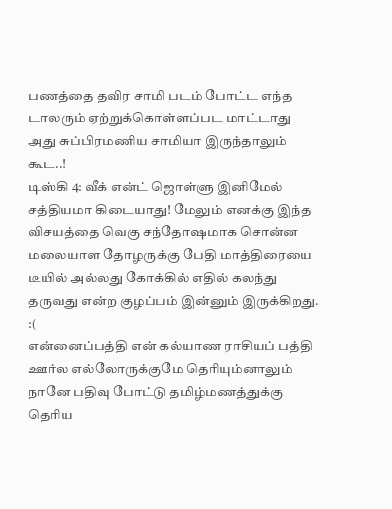பணத்தை தவிர சாமி படம் போட்ட எந்த டாலரும் ஏற்றுக்கொள்ளப்பட மாட்டாது அது சுப்பிரமணிய சாமியா இருந்தாலும் கூட..!
டிஸ்கி 4: வீக் என்ட் ஜொள்ளு இனிமேல் சத்தியமா கிடையாது! மேலும் எனக்கு இந்த விசயத்தை வெகு சந்தோஷமாக சொன்ன மலையாள தோழருக்கு பேதி மாத்திரையை டீயில் அல்லது கோக்கில் எதில் கலந்து தருவது என்ற குழப்பம் இன்னும் இருக்கிறது. :(
என்னைப்பத்தி என் கல்யாண ராசியப் பத்தி ஊர்ல எல்லோருக்குமே தெரியும்னாலும் நானே பதிவு போட்டு தமிழ்மணத்துக்கு தெரிய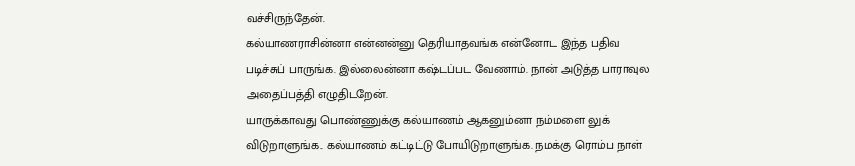வச்சிருந்தேன்.
கல்யாணராசின்னா என்னன்னு தெரியாதவங்க என்னோட இந்த பதிவ படிச்சுப் பாருங்க. இல்லைன்னா கஷ்டப்பட வேணாம். நான் அடுத்த பாராவுல அதைப்பத்தி எழுதிடறேன்.
யாருக்காவது பொண்ணுக்கு கல்யாணம் ஆகனும்னா நம்மளை லுக் விடுறாளுங்க.. கல்யாணம் கட்டிட்டு போயிடுறாளுங்க. நமக்கு ரொம்ப நாள்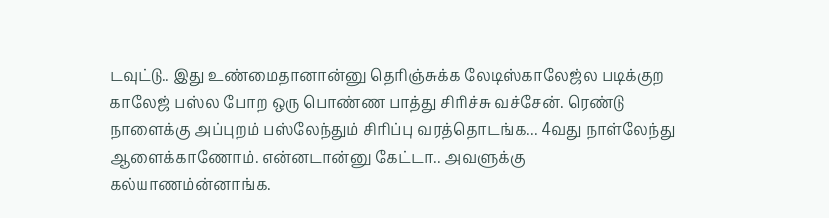டவுட்டு.. இது உண்மைதானான்னு தெரிஞ்சுக்க லேடிஸ்காலேஜ்ல படிக்குற காலேஜ் பஸ்ல போற ஒரு பொண்ண பாத்து சிரிச்சு வச்சேன். ரெண்டு நாளைக்கு அப்புறம் பஸ்லேந்தும் சிரிப்பு வரத்தொடங்க... 4வது நாள்லேந்து ஆளைக்காணோம். என்னடான்னு கேட்டா.. அவளுக்கு கல்யாணம்ன்னாங்க.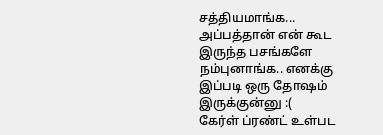சத்தியமாங்க... அப்பத்தான் என் கூட இருந்த பசங்களே நம்புனாங்க.. எனக்கு இப்படி ஒரு தோஷம் இருக்குன்னு :(
கேர்ள் ப்ரண்ட் உள்பட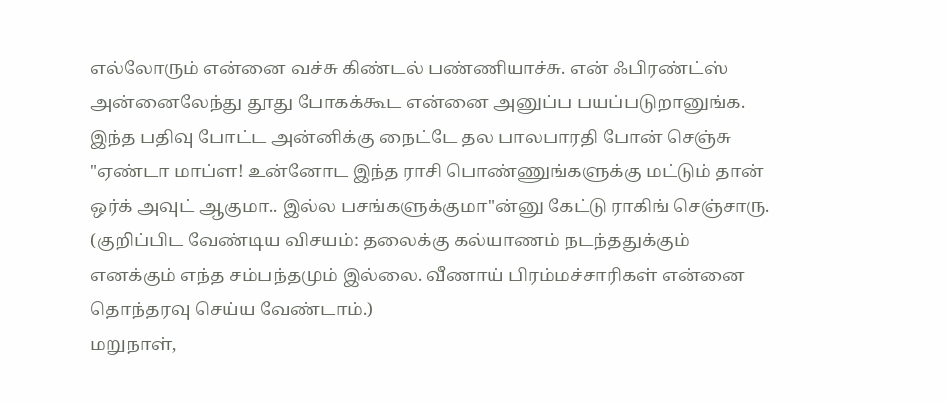எல்லோரும் என்னை வச்சு கிண்டல் பண்ணியாச்சு. என் ஃபிரண்ட்ஸ் அன்னைலேந்து தூது போகக்கூட என்னை அனுப்ப பயப்படுறானுங்க.
இந்த பதிவு போட்ட அன்னிக்கு நைட்டே தல பாலபாரதி போன் செஞ்சு "ஏண்டா மாப்ள! உன்னோட இந்த ராசி பொண்ணுங்களுக்கு மட்டும் தான் ஒர்க் அவுட் ஆகுமா.. இல்ல பசங்களுக்குமா"ன்னு கேட்டு ராகிங் செஞ்சாரு.
(குறிப்பிட வேண்டிய விசயம்: தலைக்கு கல்யாணம் நடந்ததுக்கும் எனக்கும் எந்த சம்பந்தமும் இல்லை. வீணாய் பிரம்மச்சாரிகள் என்னை தொந்தரவு செய்ய வேண்டாம்.)
மறுநாள்,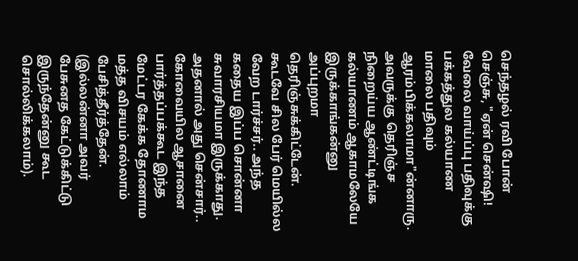செந்தழல் ரவி போன் செஞ்சு, "ஏன் சென்ஷி! வேலை வாய்ப்பு பதிவுக்கு பக்கத்துல கல்யாண மாலை பதிவும் ஆரம்பிக்கலாமா"ன்னாரு. அவருக்கு தெரிஞ்ச நிறைய்ய ஆண்ட்டிங்க கல்யாணம் ஆகாமலேயே இருக்காங்கன்னு அப்புறமா தெரிஞ்சுக்கிட்டேன். கூடவே சில பேர் மெயில்ல வேற டார்ச்சர்.. அந்த கதைய இப்ப சொன்னா சுவாரசியமா இருக்காது. அதனால் அது சென்சார்..
கோவையில ஆசானை பார்த்தப்பக்கூட இந்த மேட்டர கேக்க தோணாம மத்த விசயம் எல்லாம் பேசித்தீர்த்தேன். (இல்லன்னா அவர் பேசுனத கேட்டுக்கிட்டு இருந்தேன்னு கூட சொல்லிக்கலாம்).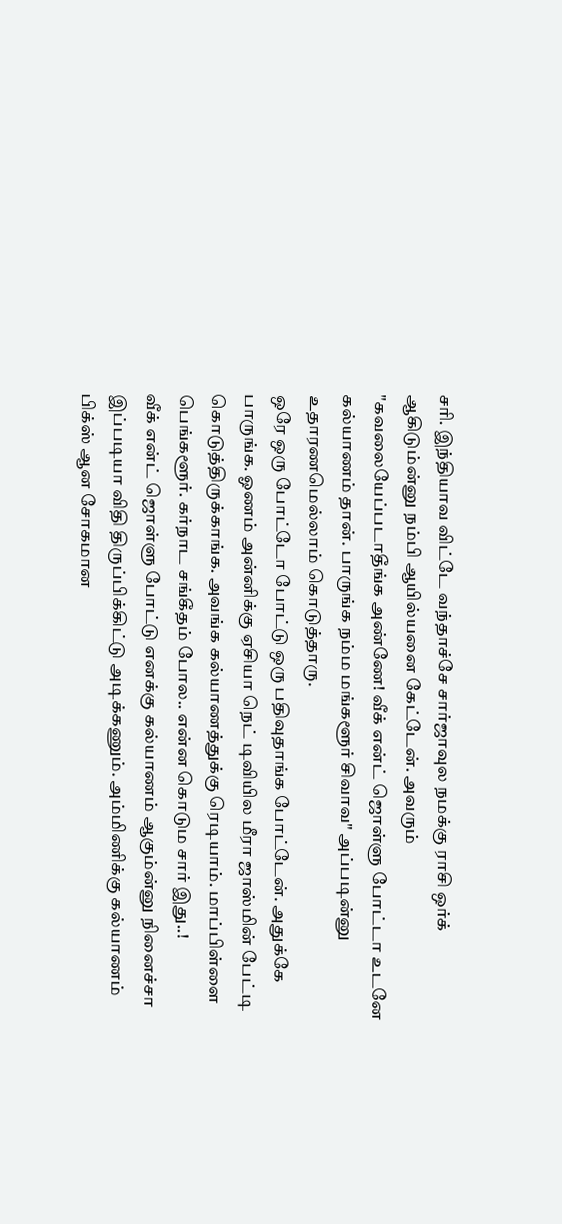சரி. இந்தியாவ விட்டே வந்தாச்சே சார்ஜாவுல நமக்கு ராசி ஒர்க் ஆகிடும்ன்னு நம்பி ஆயில்யனை கேட்டேன். அவரும் "கவலையேப்படாதீங்க அண்ணே! வீக் என்ட் ஜொள்ளு போட்டா உடனே கல்யாணம் தான். பாருங்க நம்ம மங்களூர் சிவாவ" அப்படின்னு உதாரணமெல்லாம் கொடுத்தாரு.
ஒரே ஒரு போட்டோ போட்டு ஒரு பதிவுதாங்க போட்டேன். அதுக்கே பாருங்க. ஓணம் அன்னிக்கு ஏசியா நெட் டிவியில மீரா ஜாஸ்மின் பேட்டி கொடுத்திருக்காங்க. அவங்க கல்யாணத்துக்கு ரெடியாம். மாப்பிள்ளை பெங்களூர். கர்நாட சங்கீதம் போல.. என்ன கொடும சார் இது..!
வீக் என்ட் ஜொள்ளு போட்டு எனக்கு கல்யாணம் ஆகும்ன்னு நினைச்சா இப்படியா விதி திருப்பிக்கிட்டு அடிக்கணும். அம்மிணிக்கு கல்யாணம் பிக்ஸ் ஆன சோகமான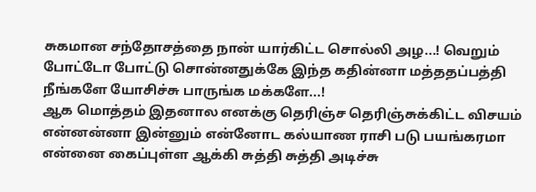சுகமான சந்தோசத்தை நான் யார்கிட்ட சொல்லி அழ...! வெறும் போட்டோ போட்டு சொன்னதுக்கே இந்த கதின்னா மத்ததப்பத்தி நீங்களே யோசிச்சு பாருங்க மக்களே...!
ஆக மொத்தம் இதனால எனக்கு தெரிஞ்ச தெரிஞ்சுக்கிட்ட விசயம் என்னன்னா இன்னும் என்னோட கல்யாண ராசி படு பயங்கரமா என்னை கைப்புள்ள ஆக்கி சுத்தி சுத்தி அடிச்சு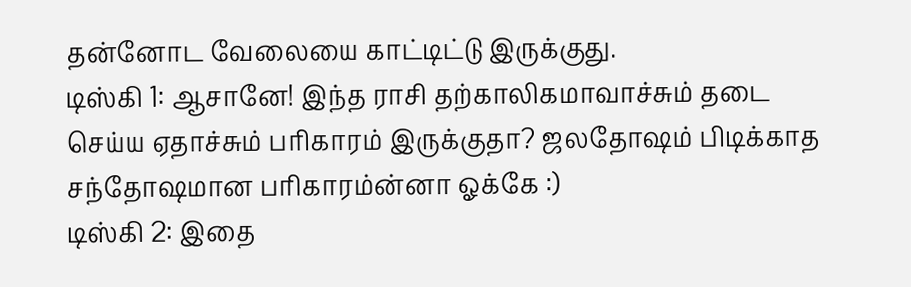தன்னோட வேலையை காட்டிட்டு இருக்குது.
டிஸ்கி 1: ஆசானே! இந்த ராசி தற்காலிகமாவாச்சும் தடை செய்ய ஏதாச்சும் பரிகாரம் இருக்குதா? ஜலதோஷம் பிடிக்காத சந்தோஷமான பரிகாரம்ன்னா ஓக்கே :)
டிஸ்கி 2: இதை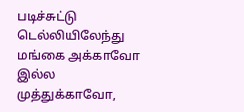படிச்சுட்டு டெல்லியிலேந்து மங்கை அக்காவோ இல்ல முத்துக்காவோ,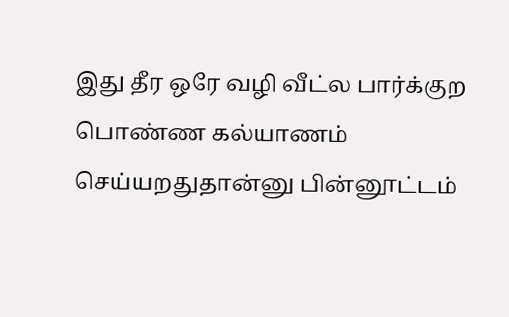இது தீர ஒரே வழி வீட்ல பார்க்குற பொண்ண கல்யாணம் செய்யறதுதான்னு பின்னூட்டம்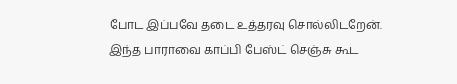போட இப்பவே தடை உத்தரவு சொல்லிடறேன். இந்த பாராவை காப்பி பேஸ்ட் செஞ்சு கூட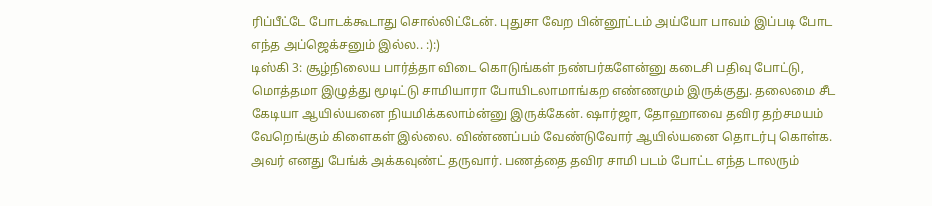ரிப்பீட்டே போடக்கூடாது சொல்லிட்டேன். புதுசா வேற பின்னூட்டம் அய்யோ பாவம் இப்படி போட எந்த அப்ஜெக்சனும் இல்ல.. :):)
டிஸ்கி 3: சூழ்நிலைய பார்த்தா விடை கொடுங்கள் நண்பர்களேன்னு கடைசி பதிவு போட்டு, மொத்தமா இழுத்து மூடிட்டு சாமியாரா போயிடலாமாங்கற எண்ணமும் இருக்குது. தலைமை சீட கேடியா ஆயில்யனை நியமிக்கலாம்ன்னு இருக்கேன். ஷார்ஜா, தோஹாவை தவிர தற்சமயம் வேறெங்கும் கிளைகள் இல்லை. விண்ணப்பம் வேண்டுவோர் ஆயில்யனை தொடர்பு கொள்க. அவர் எனது பேங்க் அக்கவுண்ட் தருவார். பணத்தை தவிர சாமி படம் போட்ட எந்த டாலரும்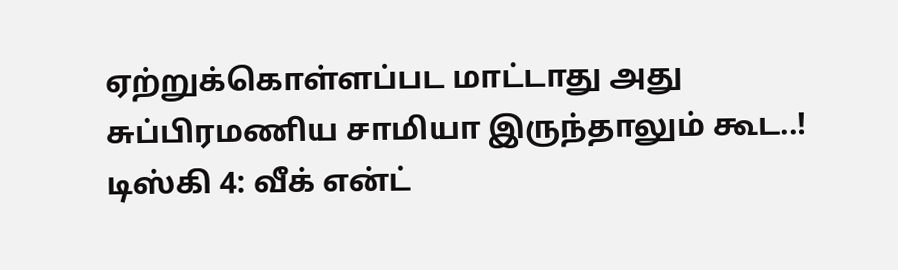ஏற்றுக்கொள்ளப்பட மாட்டாது அது சுப்பிரமணிய சாமியா இருந்தாலும் கூட..!
டிஸ்கி 4: வீக் என்ட்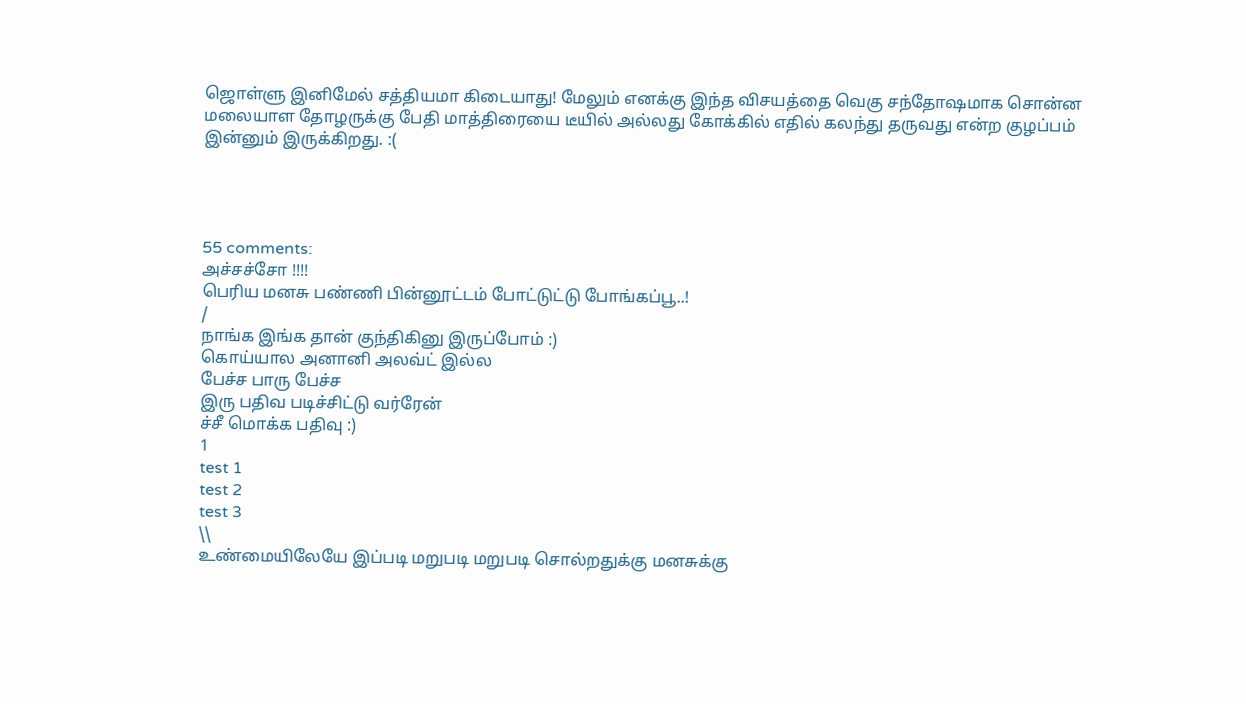ஜொள்ளு இனிமேல் சத்தியமா கிடையாது! மேலும் எனக்கு இந்த விசயத்தை வெகு சந்தோஷமாக சொன்ன மலையாள தோழருக்கு பேதி மாத்திரையை டீயில் அல்லது கோக்கில் எதில் கலந்து தருவது என்ற குழப்பம் இன்னும் இருக்கிறது. :(




55 comments:
அச்சச்சோ !!!!
பெரிய மனசு பண்ணி பின்னூட்டம் போட்டுட்டு போங்கப்பூ..!
/
நாங்க இங்க தான் குந்திகினு இருப்போம் :)
கொய்யால அனானி அலவ்ட் இல்ல
பேச்ச பாரு பேச்ச
இரு பதிவ படிச்சிட்டு வர்ரேன்
ச்சீ மொக்க பதிவு :)
1
test 1
test 2
test 3
\\
உண்மையிலேயே இப்படி மறுபடி மறுபடி சொல்றதுக்கு மனசுக்கு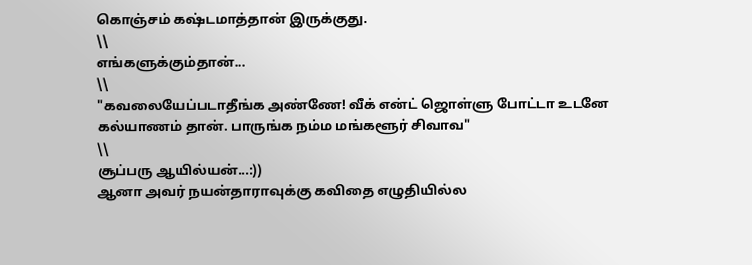கொஞ்சம் கஷ்டமாத்தான் இருக்குது.
\\
எங்களுக்கும்தான்...
\\
"கவலையேப்படாதீங்க அண்ணே! வீக் என்ட் ஜொள்ளு போட்டா உடனே கல்யாணம் தான். பாருங்க நம்ம மங்களூர் சிவாவ"
\\
சூப்பரு ஆயில்யன்...:))
ஆனா அவர் நயன்தாராவுக்கு கவிதை எழுதியில்ல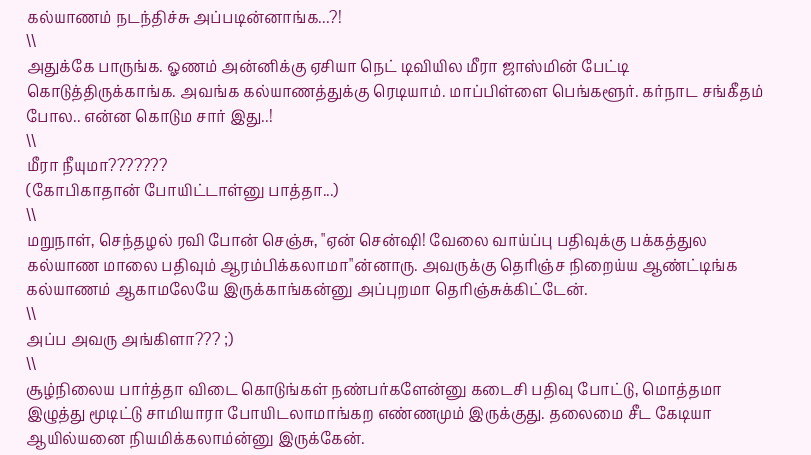கல்யாணம் நடந்திச்சு அப்படின்னாங்க...?!
\\
அதுக்கே பாருங்க. ஓணம் அன்னிக்கு ஏசியா நெட் டிவியில மீரா ஜாஸ்மின் பேட்டி கொடுத்திருக்காங்க. அவங்க கல்யாணத்துக்கு ரெடியாம். மாப்பிள்ளை பெங்களூர். கர்நாட சங்கீதம் போல.. என்ன கொடும சார் இது..!
\\
மீரா நீயுமா???????
(கோபிகாதான் போயிட்டாள்னு பாத்தா...)
\\
மறுநாள், செந்தழல் ரவி போன் செஞ்சு, "ஏன் சென்ஷி! வேலை வாய்ப்பு பதிவுக்கு பக்கத்துல கல்யாண மாலை பதிவும் ஆரம்பிக்கலாமா"ன்னாரு. அவருக்கு தெரிஞ்ச நிறைய்ய ஆண்ட்டிங்க கல்யாணம் ஆகாமலேயே இருக்காங்கன்னு அப்புறமா தெரிஞ்சுக்கிட்டேன்.
\\
அப்ப அவரு அங்கிளா??? ;)
\\
சூழ்நிலைய பார்த்தா விடை கொடுங்கள் நண்பர்களேன்னு கடைசி பதிவு போட்டு, மொத்தமா இழுத்து மூடிட்டு சாமியாரா போயிடலாமாங்கற எண்ணமும் இருக்குது. தலைமை சீட கேடியா ஆயில்யனை நியமிக்கலாம்ன்னு இருக்கேன்.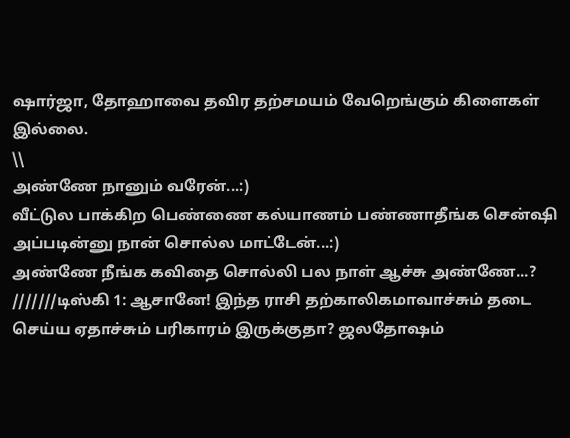ஷார்ஜா, தோஹாவை தவிர தற்சமயம் வேறெங்கும் கிளைகள் இல்லை.
\\
அண்ணே நானும் வரேன்...:)
வீட்டுல பாக்கிற பெண்ணை கல்யாணம் பண்ணாதீங்க சென்ஷி அப்படின்னு நான் சொல்ல மாட்டேன்...:)
அண்ணே நீங்க கவிதை சொல்லி பல நாள் ஆச்சு அண்ணே...?
///////டிஸ்கி 1: ஆசானே! இந்த ராசி தற்காலிகமாவாச்சும் தடை செய்ய ஏதாச்சும் பரிகாரம் இருக்குதா? ஜலதோஷம்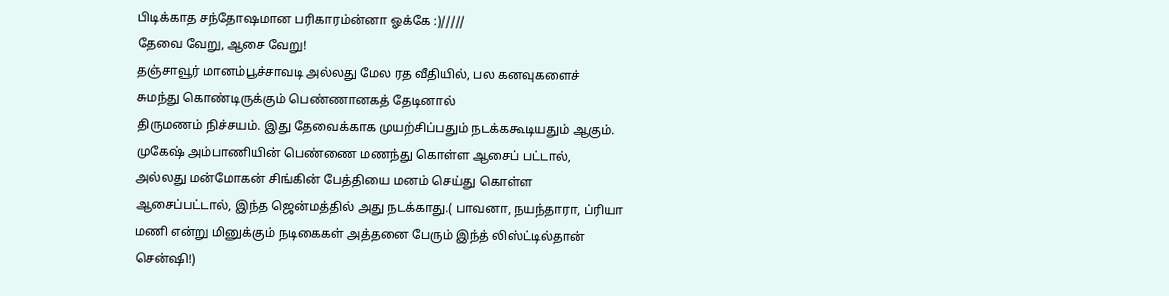பிடிக்காத சந்தோஷமான பரிகாரம்ன்னா ஓக்கே :)/////
தேவை வேறு, ஆசை வேறு!
தஞ்சாவூர் மானம்பூச்சாவடி அல்லது மேல ரத வீதியில், பல கனவுகளைச் சுமந்து கொண்டிருக்கும் பெண்ணானகத் தேடினால்
திருமணம் நிச்சயம். இது தேவைக்காக முயற்சிப்பதும் நடக்ககூடியதும் ஆகும்.
முகேஷ் அம்பாணியின் பெண்ணை மணந்து கொள்ள ஆசைப் பட்டால், அல்லது மன்மோகன் சிங்கின் பேத்தியை மனம் செய்து கொள்ள ஆசைப்பட்டால், இந்த ஜென்மத்தில் அது நடக்காது.( பாவனா, நயந்தாரா, ப்ரியா மணி என்று மினுக்கும் நடிகைகள் அத்தனை பேரும் இந்த் லிஸ்ட்டில்தான் சென்ஷி!)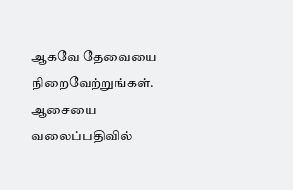ஆகவே தேவையை நிறைவேற்றுங்கள். ஆசையை வலைப்பதிவில்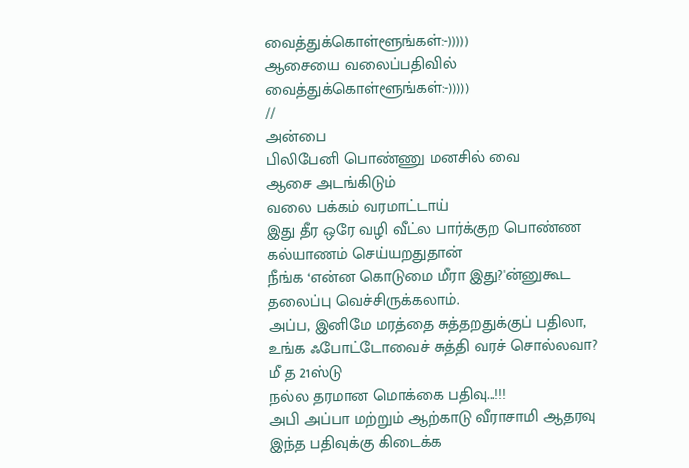வைத்துக்கொள்ளூங்கள்:-)))))
ஆசையை வலைப்பதிவில் வைத்துக்கொள்ளூங்கள்:-)))))
//
அன்பை
பிலிபேனி பொண்ணு மனசில் வை
ஆசை அடங்கிடும்
வலை பக்கம் வரமாட்டாய்
இது தீர ஒரே வழி வீட்ல பார்க்குற பொண்ண கல்யாணம் செய்யறதுதான்
நீங்க ‘என்ன கொடுமை மீரா இது?'ன்னுகூட தலைப்பு வெச்சிருக்கலாம்.
அப்ப, இனிமே மரத்தை சுத்தறதுக்குப் பதிலா, உங்க ஃபோட்டோவைச் சுத்தி வரச் சொல்லவா?
மீ த 21ஸ்டு
நல்ல தரமான மொக்கை பதிவு...!!!
அபி அப்பா மற்றும் ஆற்காடு வீராசாமி ஆதரவு இந்த பதிவுக்கு கிடைக்க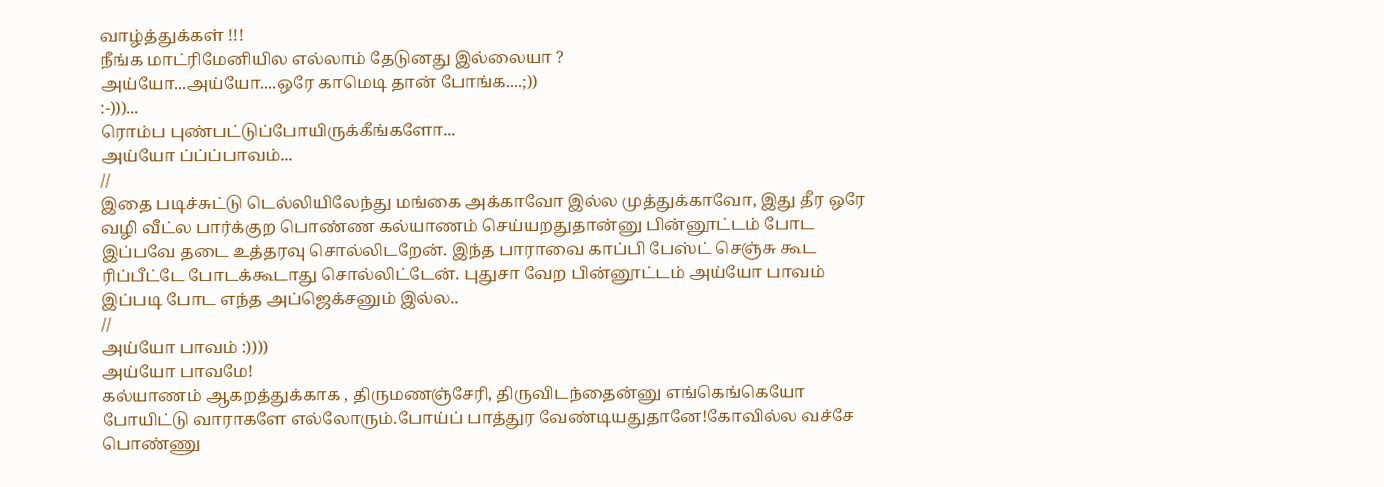வாழ்த்துக்கள் !!!
நீங்க மாட்ரிமேனியில எல்லாம் தேடுனது இல்லையா ?
அய்யோ...அய்யோ....ஒரே காமெடி தான் போங்க....;))
:-)))...
ரொம்ப புண்பட்டுப்போயிருக்கீங்களோ...
அய்யோ ப்ப்ப்பாவம்...
//
இதை படிச்சுட்டு டெல்லியிலேந்து மங்கை அக்காவோ இல்ல முத்துக்காவோ, இது தீர ஒரே வழி வீட்ல பார்க்குற பொண்ண கல்யாணம் செய்யறதுதான்னு பின்னூட்டம் போட இப்பவே தடை உத்தரவு சொல்லிடறேன். இந்த பாராவை காப்பி பேஸ்ட் செஞ்சு கூட ரிப்பீட்டே போடக்கூடாது சொல்லிட்டேன். புதுசா வேற பின்னூட்டம் அய்யோ பாவம் இப்படி போட எந்த அப்ஜெக்சனும் இல்ல..
//
அய்யோ பாவம் :))))
அய்யோ பாவமே!
கல்யாணம் ஆகறத்துக்காக , திருமணஞ்சேரி, திருவிடந்தைன்னு எங்கெங்கெயோ போயிட்டு வாராகளே எல்லோரும்.போய்ப் பாத்துர வேண்டியதுதானே!கோவில்ல வச்சே பொண்ணு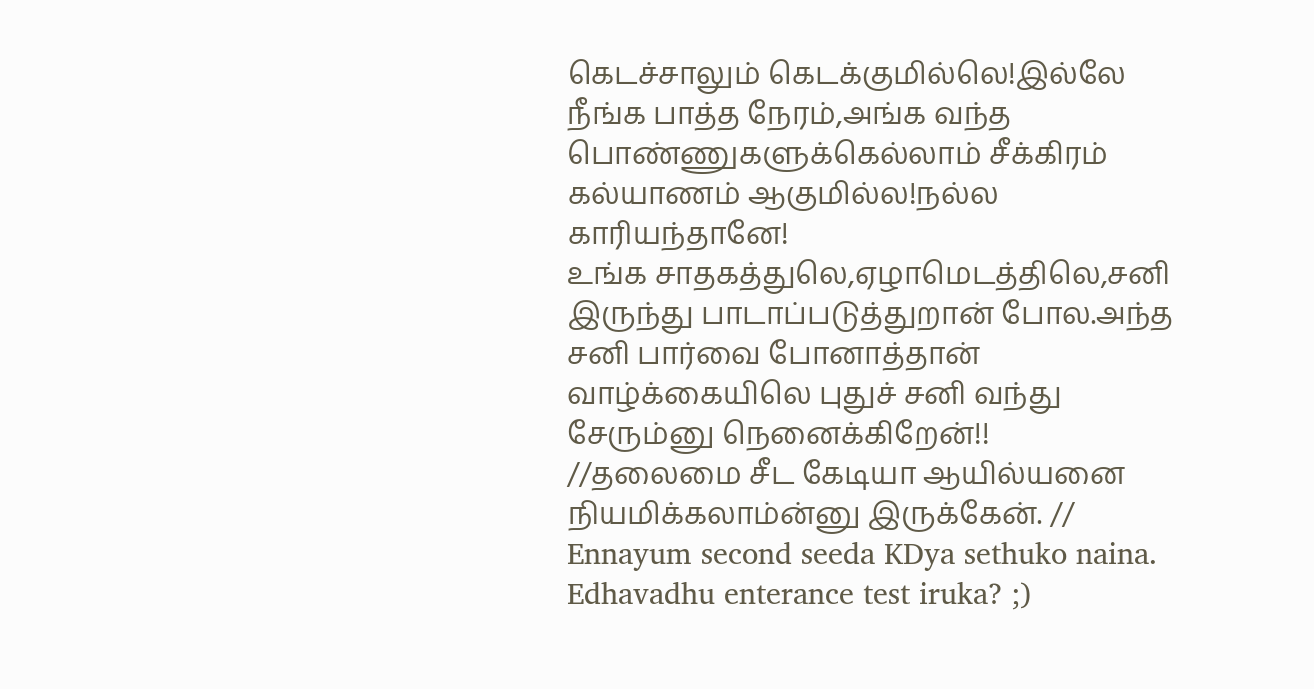கெடச்சாலும் கெடக்குமில்லெ!இல்லே நீங்க பாத்த நேரம்,அங்க வந்த பொண்ணுகளுக்கெல்லாம் சீக்கிரம் கல்யாணம் ஆகுமில்ல!நல்ல காரியந்தானே!
உங்க சாதகத்துலெ,ஏழாமெடத்திலெ,சனி இருந்து பாடாப்படுத்துறான் போல.அந்த சனி பார்வை போனாத்தான் வாழ்க்கையிலெ புதுச் சனி வந்து சேரும்னு நெனைக்கிறேன்!!
//தலைமை சீட கேடியா ஆயில்யனை நியமிக்கலாம்ன்னு இருக்கேன். //
Ennayum second seeda KDya sethuko naina. Edhavadhu enterance test iruka? ;)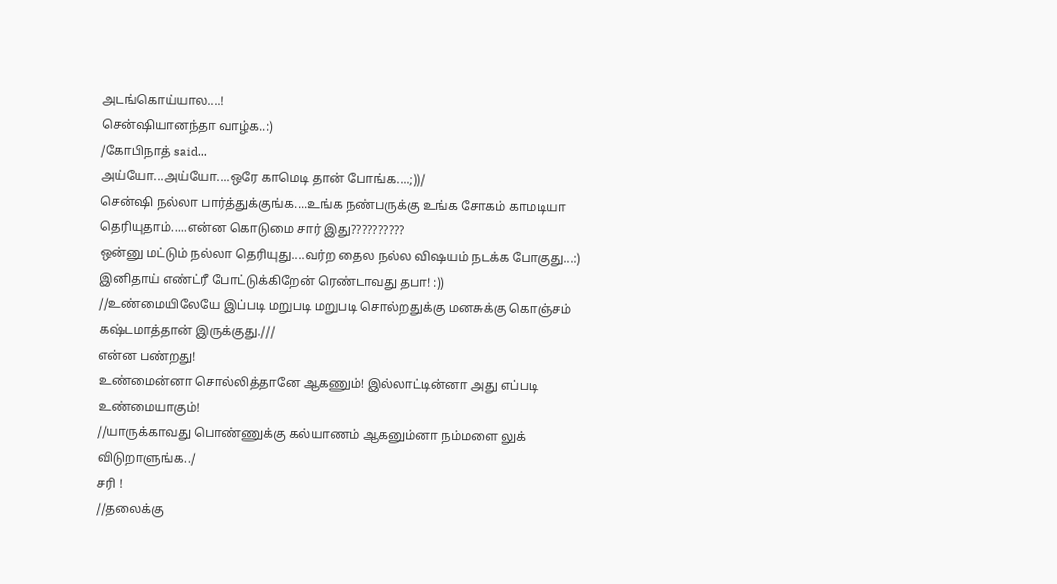அடங்கொய்யால....!
சென்ஷியானந்தா வாழ்க..:)
/கோபிநாத் said...
அய்யோ...அய்யோ....ஒரே காமெடி தான் போங்க....;))/
சென்ஷி நல்லா பார்த்துக்குங்க....உங்க நண்பருக்கு உங்க சோகம் காமடியா தெரியுதாம்.....என்ன கொடுமை சார் இது??????????
ஒன்னு மட்டும் நல்லா தெரியுது....வர்ற தைல நல்ல விஷயம் நடக்க போகுது...:)
இனிதாய் எண்ட்ரீ போட்டுக்கிறேன் ரெண்டாவது தபா! :))
//உண்மையிலேயே இப்படி மறுபடி மறுபடி சொல்றதுக்கு மனசுக்கு கொஞ்சம் கஷ்டமாத்தான் இருக்குது.///
என்ன பண்றது!
உண்மைன்னா சொல்லித்தானே ஆகணும்! இல்லாட்டின்னா அது எப்படி உண்மையாகும்!
//யாருக்காவது பொண்ணுக்கு கல்யாணம் ஆகனும்னா நம்மளை லுக் விடுறாளுங்க../
சரி !
//தலைக்கு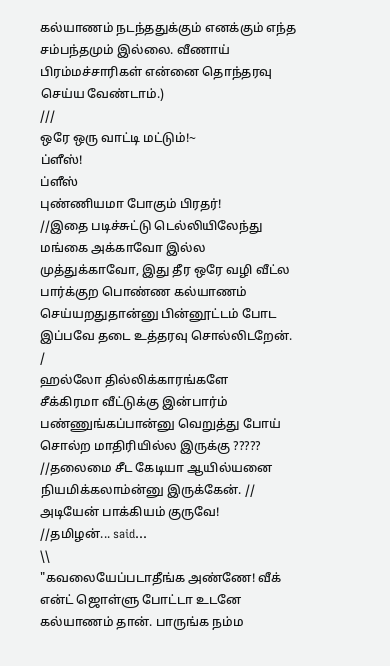கல்யாணம் நடந்ததுக்கும் எனக்கும் எந்த சம்பந்தமும் இல்லை. வீணாய் பிரம்மச்சாரிகள் என்னை தொந்தரவு செய்ய வேண்டாம்.)
///
ஒரே ஒரு வாட்டி மட்டும்!~
ப்ளீஸ்!
ப்ளீஸ்
புண்ணியமா போகும் பிரதர்!
//இதை படிச்சுட்டு டெல்லியிலேந்து மங்கை அக்காவோ இல்ல முத்துக்காவோ, இது தீர ஒரே வழி வீட்ல பார்க்குற பொண்ண கல்யாணம் செய்யறதுதான்னு பின்னூட்டம் போட இப்பவே தடை உத்தரவு சொல்லிடறேன். /
ஹல்லோ தில்லிக்காரங்களே
சீக்கிரமா வீட்டுக்கு இன்பார்ம் பண்ணுங்கப்பான்னு வெறுத்து போய் சொல்ற மாதிரியில்ல இருக்கு ?????
//தலைமை சீட கேடியா ஆயில்யனை நியமிக்கலாம்ன்னு இருக்கேன். //
அடியேன் பாக்கியம் குருவே!
//தமிழன்... said...
\\
"கவலையேப்படாதீங்க அண்ணே! வீக் என்ட் ஜொள்ளு போட்டா உடனே கல்யாணம் தான். பாருங்க நம்ம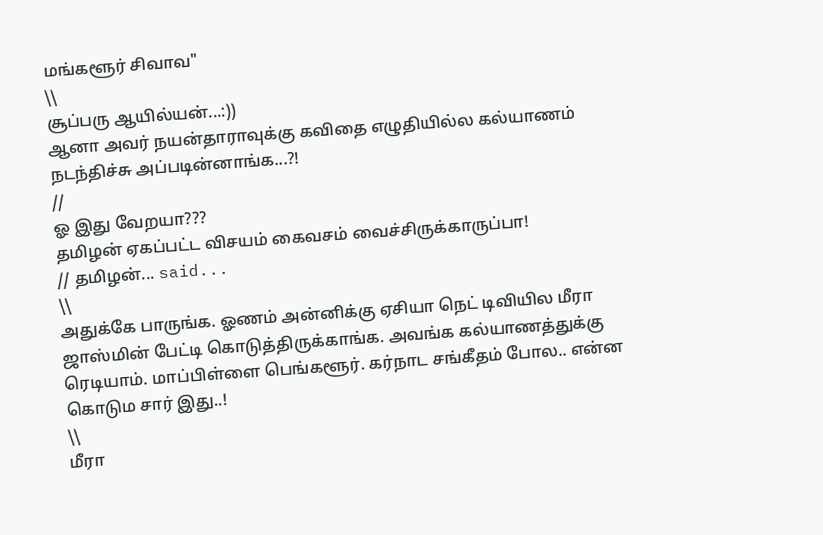மங்களூர் சிவாவ"
\\
சூப்பரு ஆயில்யன்...:))
ஆனா அவர் நயன்தாராவுக்கு கவிதை எழுதியில்ல கல்யாணம் நடந்திச்சு அப்படின்னாங்க...?!
//
ஓ இது வேறயா???
தமிழன் ஏகப்பட்ட விசயம் கைவசம் வைச்சிருக்காருப்பா!
// தமிழன்... said...
\\
அதுக்கே பாருங்க. ஓணம் அன்னிக்கு ஏசியா நெட் டிவியில மீரா ஜாஸ்மின் பேட்டி கொடுத்திருக்காங்க. அவங்க கல்யாணத்துக்கு ரெடியாம். மாப்பிள்ளை பெங்களூர். கர்நாட சங்கீதம் போல.. என்ன கொடும சார் இது..!
\\
மீரா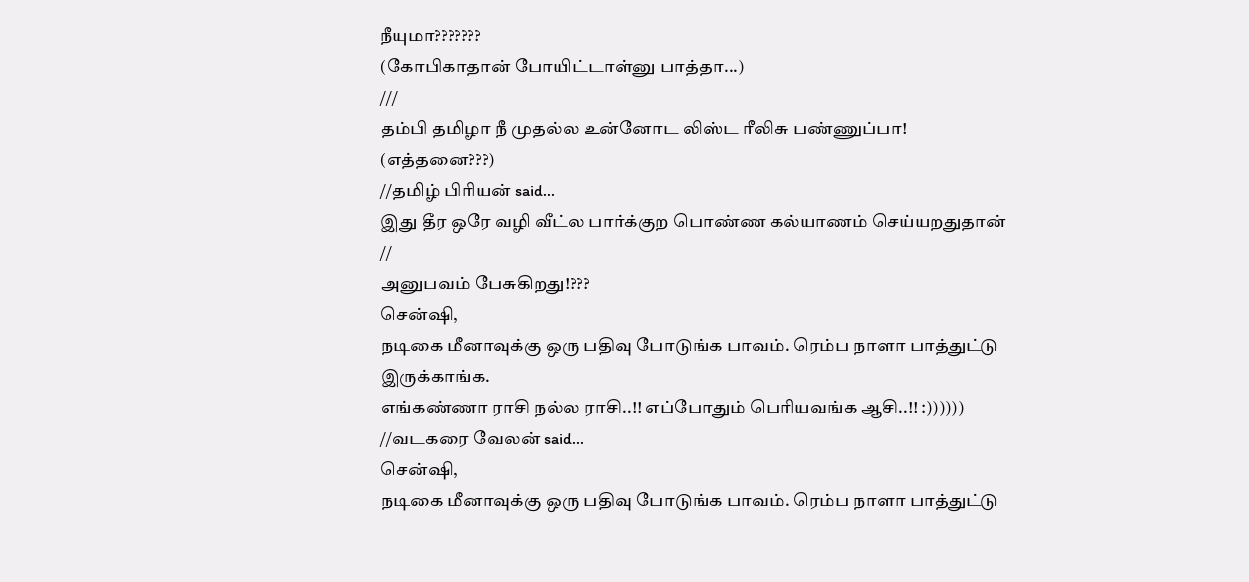நீயுமா???????
(கோபிகாதான் போயிட்டாள்னு பாத்தா...)
///
தம்பி தமிழா நீ முதல்ல உன்னோட லிஸ்ட ரீலிசு பண்ணுப்பா!
(எத்தனை???)
//தமிழ் பிரியன் said...
இது தீர ஒரே வழி வீட்ல பார்க்குற பொண்ண கல்யாணம் செய்யறதுதான்
//
அனுபவம் பேசுகிறது!???
சென்ஷி,
நடிகை மீனாவுக்கு ஒரு பதிவு போடுங்க பாவம். ரெம்ப நாளா பாத்துட்டு இருக்காங்க.
எங்கண்ணா ராசி நல்ல ராசி..!! எப்போதும் பெரியவங்க ஆசி..!! :))))))
//வடகரை வேலன் said...
சென்ஷி,
நடிகை மீனாவுக்கு ஒரு பதிவு போடுங்க பாவம். ரெம்ப நாளா பாத்துட்டு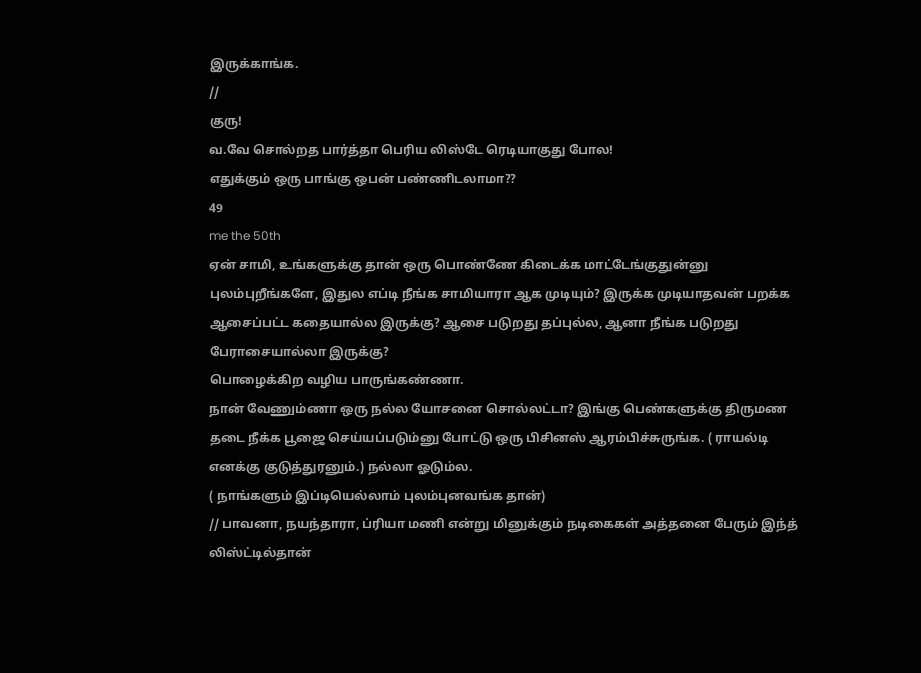இருக்காங்க.
//
குரு!
வ.வே சொல்றத பார்த்தா பெரிய லிஸ்டே ரெடியாகுது போல!
எதுக்கும் ஒரு பாங்கு ஒபன் பண்ணிடலாமா??
49
me the 50th
ஏன் சாமி, உங்களுக்கு தான் ஒரு பொண்ணே கிடைக்க மாட்டேங்குதுன்னு புலம்புறீங்களே, இதுல எப்டி நீங்க சாமியாரா ஆக முடியும்? இருக்க முடியாதவன் பறக்க ஆசைப்பட்ட கதையால்ல இருக்கு? ஆசை படுறது தப்புல்ல, ஆனா நீங்க படுறது பேராசையால்லா இருக்கு?
பொழைக்கிற வழிய பாருங்கண்ணா.
நான் வேணும்ணா ஒரு நல்ல யோசனை சொல்லட்டா? இங்கு பெண்களுக்கு திருமண தடை நீக்க பூஜை செய்யப்படும்னு போட்டு ஒரு பிசினஸ் ஆரம்பிச்சுருங்க. ( ராயல்டி எனக்கு குடுத்துரனும்.) நல்லா ஓடும்ல.
( நாங்களும் இப்டியெல்லாம் புலம்புனவங்க தான்)
// பாவனா, நயந்தாரா, ப்ரியா மணி என்று மினுக்கும் நடிகைகள் அத்தனை பேரும் இந்த் லிஸ்ட்டில்தான்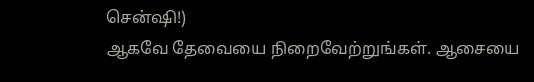சென்ஷி!)
ஆகவே தேவையை நிறைவேற்றுங்கள். ஆசையை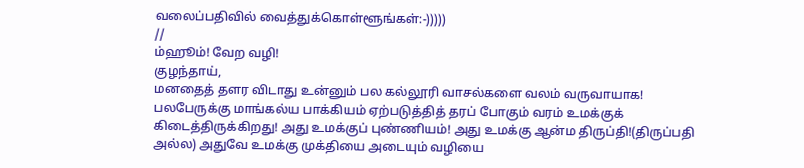வலைப்பதிவில் வைத்துக்கொள்ளூங்கள்:-)))))
//
ம்ஹூம்! வேற வழி!
குழந்தாய்,
மனதைத் தளர விடாது உன்னும் பல கல்லூரி வாசல்களை வலம் வருவாயாக! பலபேருக்கு மாங்கல்ய பாக்கியம் ஏற்படுத்தித் தரப் போகும் வரம் உமக்குக் கிடைத்திருக்கிறது! அது உமக்குப் புண்ணியம்! அது உமக்கு ஆன்ம திருப்தி!(திருப்பதி அல்ல) அதுவே உமக்கு முக்தியை அடையும் வழியை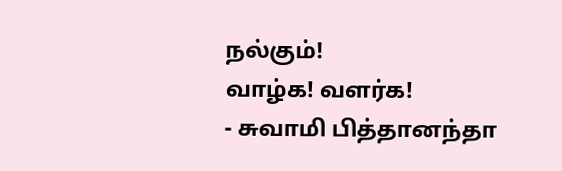நல்கும்!
வாழ்க! வளர்க!
- சுவாமி பித்தானந்தா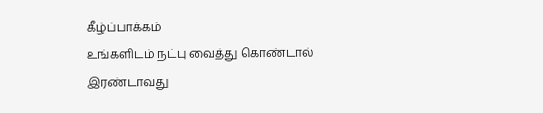கீழ்ப்பாக்கம்
உங்களிடம் நட்பு வைத்து கொண்டால் இரண்டாவது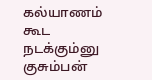கல்யாணம் கூட நடக்கும்னு குசும்பன்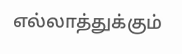எல்லாத்துக்கும்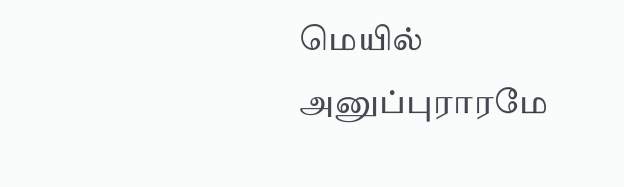மெயில் அனுப்புராரமே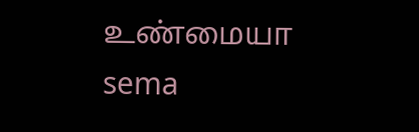உண்மையா
sema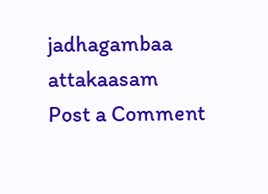jadhagambaa
attakaasam
Post a Comment